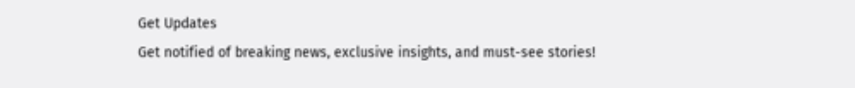Get Updates
Get notified of breaking news, exclusive insights, and must-see stories!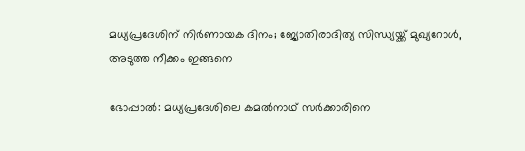മധ്യപ്രദേശിന് നിര്‍ണായക ദിനം; ജ്യോതിരാദിത്യ സിന്ധ്യയ്ക്ക് മുഖ്യറോള്‍, അടുത്ത നീക്കം ഇങ്ങനെ

ഭോപ്പാല്‍: മധ്യപ്രദേശിലെ കമല്‍നാഥ് സര്‍ക്കാരിനെ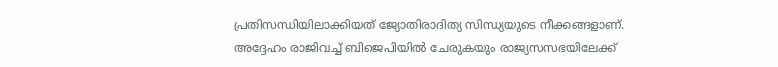പ്രതിസന്ധിയിലാക്കിയത് ജ്യോതിരാദിത്യ സിന്ധ്യയുടെ നീക്കങ്ങളാണ്. അദ്ദേഹം രാജിവച്ച് ബിജെപിയില്‍ ചേരുകയും രാജ്യസസഭയിലേക്ക്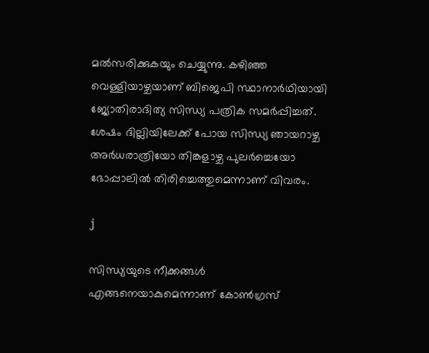മല്‍സരിക്കുകയും ചെയ്യുന്നു. കഴിഞ്ഞ വെള്ളിയാഴ്ചയാണ് ബിജെപി സ്ഥാനാര്‍ഥിയായി ജ്യോതിരാദിത്യ സിന്ധ്യ പത്രിക സമര്‍പ്പിച്ചത്. ശേഷം ദില്ലിയിലേക്ക് പോയ സിന്ധ്യ ഞായറാഴ്ച അര്‍ധരാത്രിയോ തിങ്കളാഴ്ച പുലര്‍ച്ചെയോ ഭോപ്പാലില്‍ തിരിച്ചെത്തുമെന്നാണ് വിവരം.

j

സിന്ധ്യയുടെ നീക്കങ്ങള്‍ എങ്ങനെയാകുമെന്നാണ് കോണ്‍ഗ്രസ്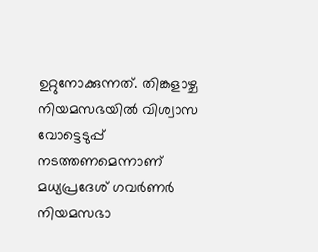ഉറ്റുനോക്കുന്നത്. തിങ്കളാഴ്ച നിയമസഭയില്‍ വിശ്വാസ വോട്ടെടുപ്പ് നടത്തണമെന്നാണ് മധ്യപ്രദേശ് ഗവര്‍ണര്‍ നിയമസഭാ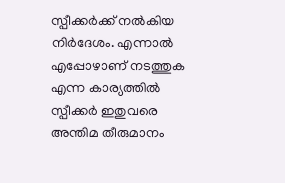സ്പീക്കര്‍ക്ക് നല്‍കിയ നിര്‍ദേശം. എന്നാല്‍ എപ്പോഴാണ് നടത്തുക എന്ന കാര്യത്തില്‍ സ്പീക്കര്‍ ഇതുവരെ അന്തിമ തീരുമാനം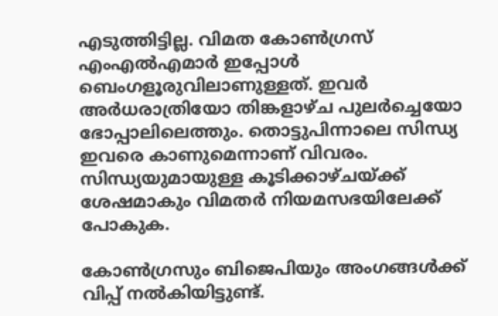എടുത്തിട്ടില്ല. വിമത കോണ്‍ഗ്രസ് എംഎല്‍എമാര്‍ ഇപ്പോള്‍ ബെംഗളൂരുവിലാണുള്ളത്. ഇവര്‍ അര്‍ധരാത്രിയോ തിങ്കളാഴ്ച പുലര്‍ച്ചെയോ ഭോപ്പാലിലെത്തും. തൊട്ടുപിന്നാലെ സിന്ധ്യ ഇവരെ കാണുമെന്നാണ് വിവരം. സിന്ധ്യയുമായുള്ള കൂടിക്കാഴ്ചയ്ക്ക് ശേഷമാകും വിമതര്‍ നിയമസഭയിലേക്ക് പോകുക.

കോണ്‍ഗ്രസും ബിജെപിയും അംഗങ്ങള്‍ക്ക് വിപ്പ് നല്‍കിയിട്ടുണ്ട്.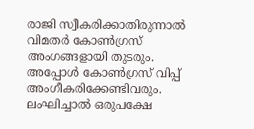രാജി സ്വീകരിക്കാതിരുന്നാല്‍ വിമതര്‍ കോണ്‍ഗ്രസ് അംഗങ്ങളായി തുടരും. അപ്പോള്‍ കോണ്‍ഗ്രസ് വിപ്പ് അംഗീകരിക്കേണ്ടിവരും. ലംഘിച്ചാല്‍ ഒരുപക്ഷേ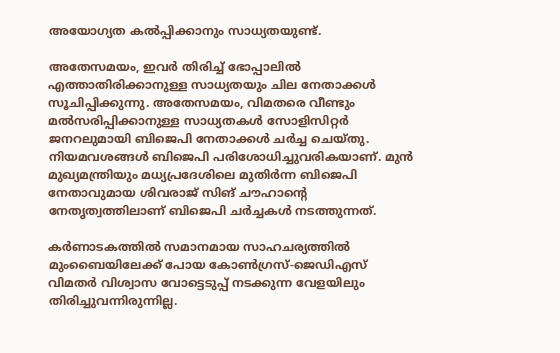അയോഗ്യത കല്‍പ്പിക്കാനും സാധ്യതയുണ്ട്.

അതേസമയം, ഇവര്‍ തിരിച്ച് ഭോപ്പാലില്‍ എത്താതിരിക്കാനുള്ള സാധ്യതയും ചില നേതാക്കള്‍ സൂചിപ്പിക്കുന്നു. അതേസമയം, വിമതരെ വീണ്ടും മല്‍സരിപ്പിക്കാനുള്ള സാധ്യതകള്‍ സോളിസിറ്റര്‍ ജനറലുമായി ബിജെപി നേതാക്കള്‍ ചര്‍ച്ച ചെയ്തു. നിയമവശങ്ങള്‍ ബിജെപി പരിശോധിച്ചുവരികയാണ്. മുന്‍ മുഖ്യമന്ത്രിയും മധ്യപ്രദേശിലെ മുതിര്‍ന്ന ബിജെപി നേതാവുമായ ശിവരാജ് സിങ് ചൗഹാന്റെ നേതൃത്വത്തിലാണ് ബിജെപി ചര്‍ച്ചകള്‍ നടത്തുന്നത്.

കര്‍ണാടകത്തില്‍ സമാനമായ സാഹചര്യത്തില്‍ മുംബൈയിലേക്ക് പോയ കോണ്‍ഗ്രസ്-ജെഡിഎസ് വിമതര്‍ വിശ്വാസ വോട്ടെടുപ്പ് നടക്കുന്ന വേളയിലും തിരിച്ചുവന്നിരുന്നില്ല.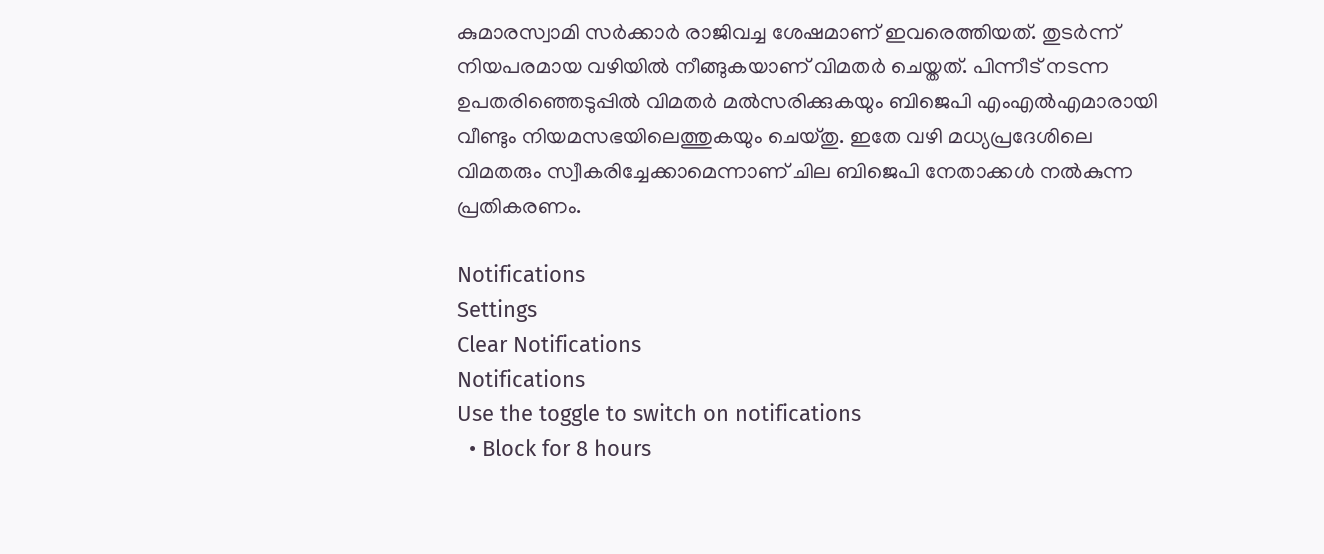കുമാരസ്വാമി സര്‍ക്കാര്‍ രാജിവച്ച ശേഷമാണ് ഇവരെത്തിയത്. തുടര്‍ന്ന് നിയപരമായ വഴിയില്‍ നീങ്ങുകയാണ് വിമതര്‍ ചെയ്തത്. പിന്നീട് നടന്ന ഉപതരിഞ്ഞെടുപ്പില്‍ വിമതര്‍ മല്‍സരിക്കുകയും ബിജെപി എംഎല്‍എമാരായി വീണ്ടും നിയമസഭയിലെത്തുകയും ചെയ്തു. ഇതേ വഴി മധ്യപ്രദേശിലെ വിമതരും സ്വീകരിച്ചേക്കാമെന്നാണ് ചില ബിജെപി നേതാക്കള്‍ നല്‍കുന്ന പ്രതികരണം.

Notifications
Settings
Clear Notifications
Notifications
Use the toggle to switch on notifications
  • Block for 8 hours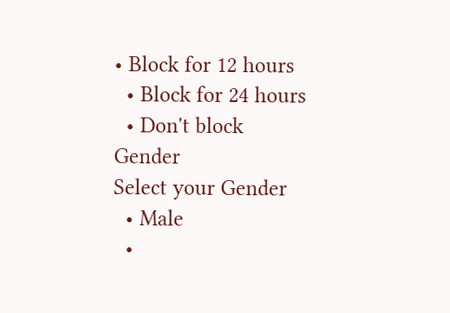• Block for 12 hours
  • Block for 24 hours
  • Don't block
Gender
Select your Gender
  • Male
  •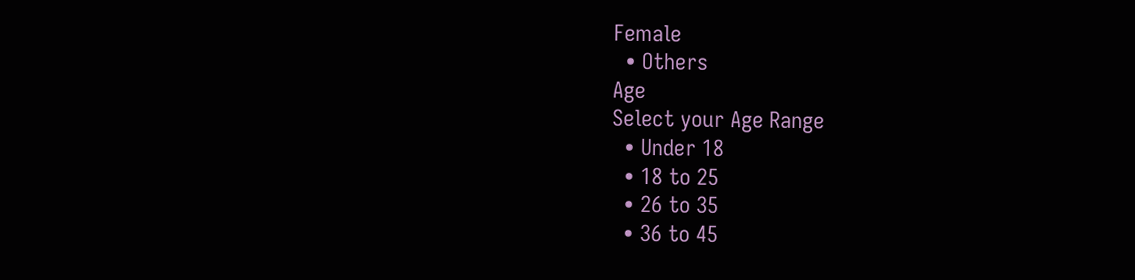Female
  • Others
Age
Select your Age Range
  • Under 18
  • 18 to 25
  • 26 to 35
  • 36 to 45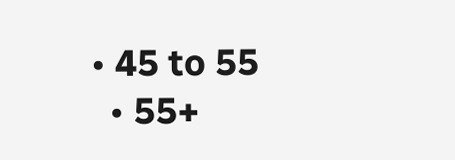• 45 to 55
  • 55+